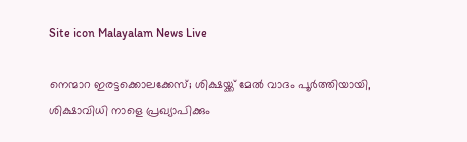Site icon Malayalam News Live

നെന്മാറ ഇരട്ടക്കൊലക്കേസ്; ശിക്ഷയ്ക്ക് മേല്‍ വാദം പൂർത്തിയായി, ശിക്ഷാവിധി നാളെ പ്രഖ്യാപിക്കും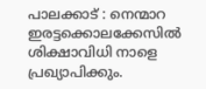പാലക്കാട് : നെന്മാറ ഇരട്ടക്കൊലക്കേസില്‍ ശിക്ഷാവിധി നാളെ പ്രഖ്യാപിക്കും.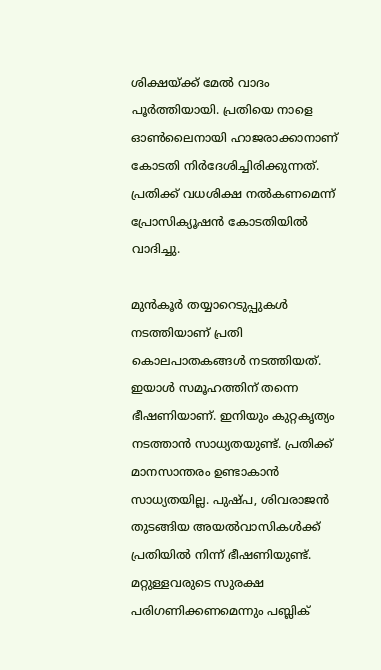ശിക്ഷയ്ക്ക് മേല്‍ വാദം പൂര്‍ത്തിയായി. പ്രതിയെ നാളെ ഓണ്‍ലൈനായി ഹാജരാക്കാനാണ് കോടതി നിര്‍ദേശിച്ചിരിക്കുന്നത്. പ്രതിക്ക് വധശിക്ഷ നല്‍കണമെന്ന് പ്രോസിക്യൂഷന്‍ കോടതിയില്‍ വാദിച്ചു.

മുന്‍കൂര്‍ തയ്യാറെടുപ്പുകള്‍ നടത്തിയാണ് പ്രതി കൊലപാതകങ്ങള്‍ നടത്തിയത്. ഇയാള്‍ സമൂഹത്തിന് തന്നെ ഭീഷണിയാണ്. ഇനിയും കുറ്റകൃത്യം നടത്താന്‍ സാധ്യതയുണ്ട്. പ്രതിക്ക് മാനസാന്തരം ഉണ്ടാകാന്‍ സാധ്യതയില്ല. പുഷ്പ, ശിവരാജന്‍ തുടങ്ങിയ അയല്‍വാസികള്‍ക്ക് പ്രതിയില്‍ നിന്ന് ഭീഷണിയുണ്ട്. മറ്റുള്ളവരുടെ സുരക്ഷ പരിഗണിക്കണമെന്നും പബ്ലിക്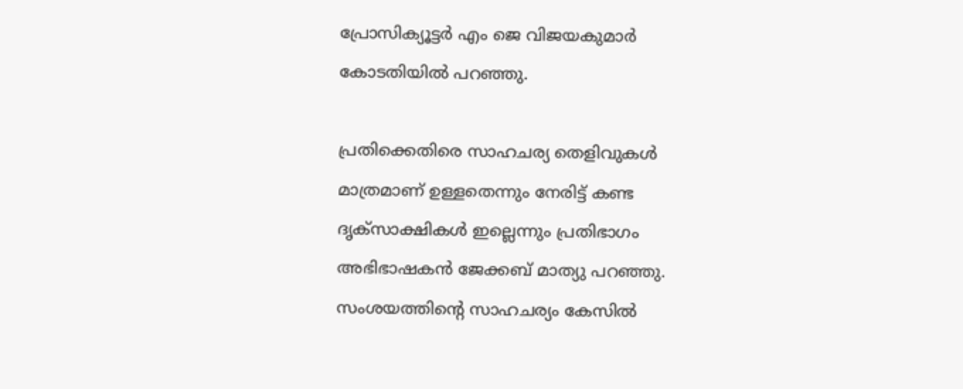പ്രോസിക്യൂട്ടര്‍ എം ജെ വിജയകുമാര്‍ കോടതിയില്‍ പറഞ്ഞു.

പ്രതിക്കെതിരെ സാഹചര്യ തെളിവുകള്‍ മാത്രമാണ് ഉള്ളതെന്നും നേരിട്ട് കണ്ട ദൃക്‌സാക്ഷികള്‍ ഇല്ലെന്നും പ്രതിഭാഗം അഭിഭാഷകന്‍ ജേക്കബ് മാത്യു പറഞ്ഞു. സംശയത്തിന്റെ സാഹചര്യം കേസില്‍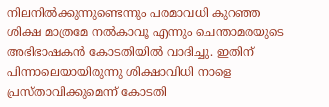നിലനില്‍ക്കുന്നുണ്ടെന്നും പരമാവധി കുറഞ്ഞ ശിക്ഷ മാത്രമേ നല്‍കാവൂ എന്നും ചെന്താമരയുടെ അഭിഭാഷകന്‍ കോടതിയില്‍ വാദിച്ചു. ഇതിന് പിന്നാലെയായിരുന്നു ശിക്ഷാവിധി നാളെ പ്രസ്താവിക്കുമെന്ന് കോടതി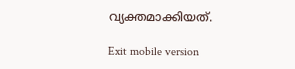വ്യക്തമാക്കിയത്.

Exit mobile version